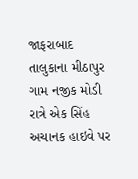જાફરાબાદ તાલુકાના મીઠાપુર ગામ નજીક મોડી રાત્રે એક સિંહ અચાનક હાઇવે પર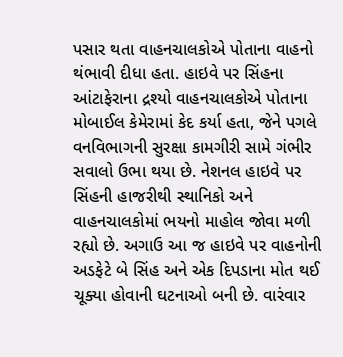પસાર થતા વાહનચાલકોએ પોતાના વાહનો થંભાવી દીધા હતા. હાઇવે પર સિંહના આંટાફેરાના દ્રશ્યો વાહનચાલકોએ પોતાના મોબાઈલ કેમેરામાં કેદ કર્યા હતા, જેને પગલે વનવિભાગની સુરક્ષા કામગીરી સામે ગંભીર સવાલો ઉભા થયા છે. નેશનલ હાઇવે પર સિંહની હાજરીથી સ્થાનિકો અને વાહનચાલકોમાં ભયનો માહોલ જોવા મળી રહ્યો છે. અગાઉ આ જ હાઇવે પર વાહનોની અડફેટે બે સિંહ અને એક દિપડાના મોત થઈ ચૂક્યા હોવાની ઘટનાઓ બની છે. વારંવાર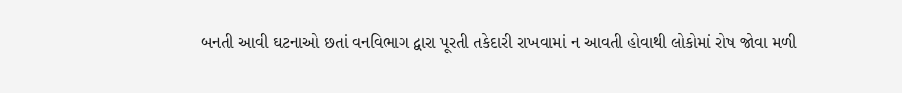બનતી આવી ઘટનાઓ છતાં વનવિભાગ દ્વારા પૂરતી તકેદારી રાખવામાં ન આવતી હોવાથી લોકોમાં રોષ જોવા મળી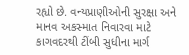રહ્યો છે. વન્યપ્રાણીઓની સુરક્ષા અને માનવ અકસ્માત નિવારવા માટે કાગવદરથી ટીંબી સુધીના માર્ગ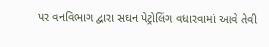પર વનવિભાગ દ્વારા સઘન પેટ્રોલિંગ વધારવામાં આવે તેવી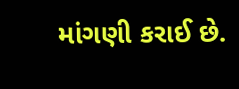માંગણી કરાઈ છે.